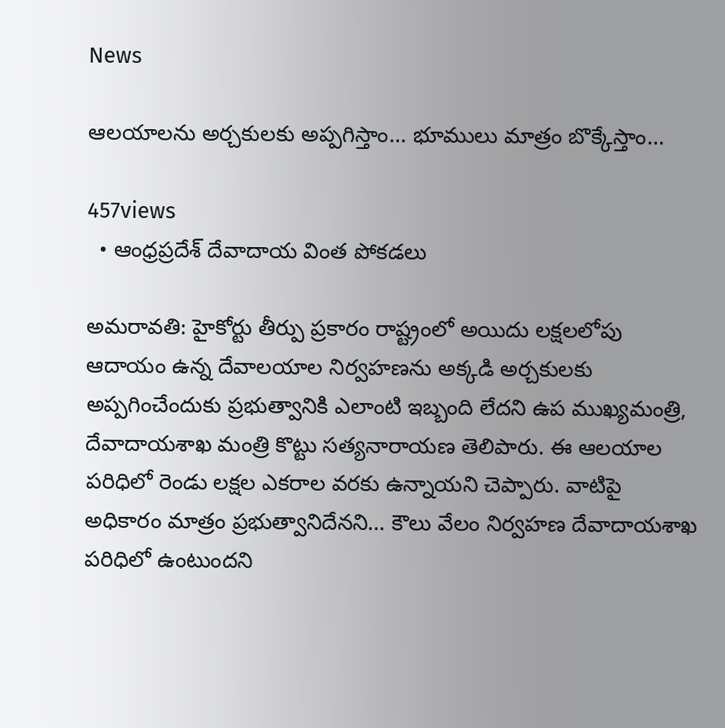News

ఆలయాలను అర్చకులకు అప్పగిస్తాం… భూములు మాత్రం బొక్కేస్తాం…

457views
  • ఆంధ్రప్రదేశ్ దేవాదాయ వింత పోకడలు

అమ‌రావ‌తి: హైకోర్టు తీర్పు ప్రకారం రాష్ట్రంలో అయిదు లక్షలలోపు ఆదాయం ఉన్న దేవాలయాల నిర్వహణను అక్కడి అర్చకులకు అప్పగించేందుకు ప్రభుత్వానికి ఎలాంటి ఇబ్బంది లేదని ఉప ముఖ్యమంత్రి, దేవాదాయశాఖ మంత్రి కొట్టు సత్యనారాయణ తెలిపారు. ఈ ఆలయాల పరిధిలో రెండు లక్షల ఎకరాల వరకు ఉన్నాయని చెప్పారు. వాటిపై అధికారం మాత్రం ప్రభుత్వానిదేనని… కౌలు వేలం నిర్వహణ దేవాదాయశాఖ పరిధిలో ఉంటుందని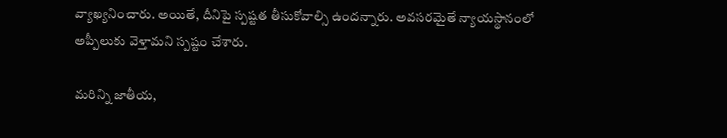వ్యాఖ్యనించారు. అయితే, దీనిపై స్పష్టత తీసుకోవాల్సి ఉందన్నారు. అవసరమైతే న్యాయస్థానంలో అప్పీలుకు వెళ్తామని స్పష్టం చేశారు.

మరిన్ని జాతీయ,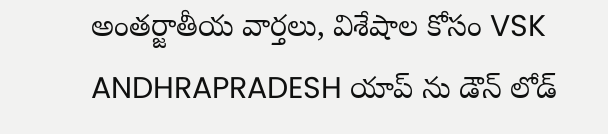అంతర్జాతీయ వార్తలు, విశేషాల కోసం VSK ANDHRAPRADESH యాప్ ను డౌన్ లోడ్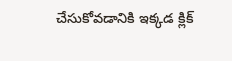చేసుకోవడానికి ఇక్కడ క్లిక్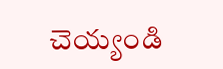చెయ్యండి